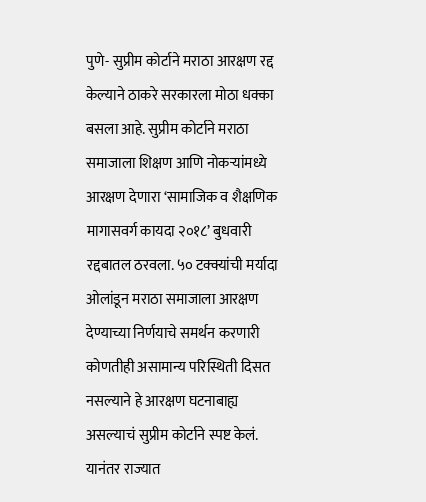पुणे- सुप्रीम कोर्टाने मराठा आरक्षण रद्द केल्याने ठाकरे सरकारला मोठा धक्का बसला आहे. सुप्रीम कोर्टाने मराठा समाजाला शिक्षण आणि नोकऱ्यांमध्ये आरक्षण देणारा ‘सामाजिक व शैक्षणिक मागासवर्ग कायदा २०१८’ बुधवारी रद्दबातल ठरवला. ५० टक्क्यांची मर्यादा ओलांडून मराठा समाजाला आरक्षण देण्याच्या निर्णयाचे समर्थन करणारी कोणतीही असामान्य परिस्थिती दिसत नसल्याने हे आरक्षण घटनाबाह्य असल्याचं सुप्रीम कोर्टाने स्पष्ट केलं. यानंतर राज्यात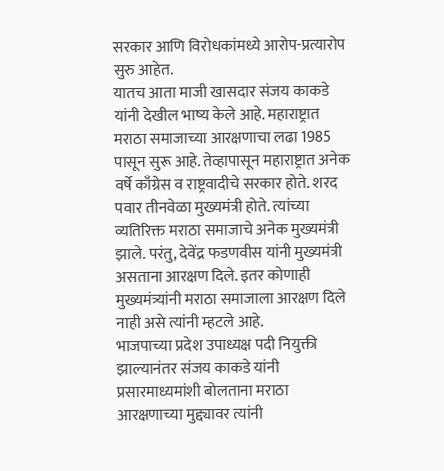सरकार आणि विरोधकांमध्ये आरोप-प्रत्यारोप सुरु आहेत.
यातच आता माजी खासदार संजय काकडे यांनी देखील भाष्य केले आहे. महाराष्ट्रात मराठा समाजाच्या आरक्षणाचा लढा 1985 पासून सुरू आहे. तेव्हापासून महाराष्ट्रात अनेक वर्षे काँग्रेस व राष्ट्रवादीचे सरकार होते. शरद पवार तीनवेळा मुख्यमंत्री होते. त्यांच्या व्यतिरिक्त मराठा समाजाचे अनेक मुख्यमंत्री झाले. परंतु, देवेंद्र फडणवीस यांनी मुख्यमंत्री असताना आरक्षण दिले. इतर कोणाही मुख्यमंत्र्यांनी मराठा समाजाला आरक्षण दिले नाही असे त्यांनी म्हटले आहे.
भाजपाच्या प्रदेश उपाध्यक्ष पदी नियुक्ती झाल्यानंतर संजय काकडे यांनी प्रसारमाध्यमांशी बोलताना मराठा आरक्षणाच्या मुद्द्यावर त्यांनी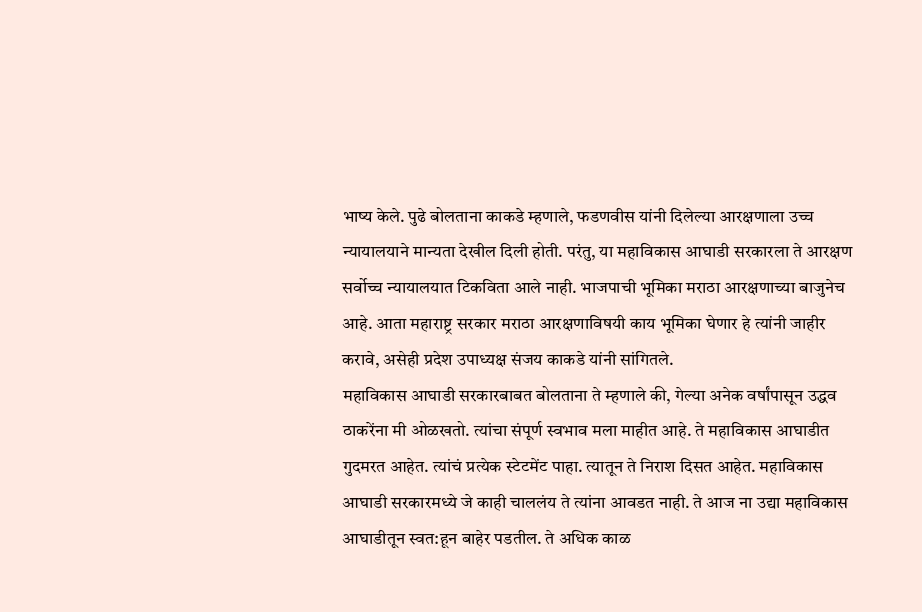भाष्य केले. पुढे बोलताना काकडे म्हणाले, फडणवीस यांनी दिलेल्या आरक्षणाला उच्च न्यायालयाने मान्यता देखील दिली होती. परंतु, या महाविकास आघाडी सरकारला ते आरक्षण सर्वोच्च न्यायालयात टिकविता आले नाही. भाजपाची भूमिका मराठा आरक्षणाच्या बाजुनेच आहे. आता महाराष्ट्र सरकार मराठा आरक्षणाविषयी काय भूमिका घेणार हे त्यांनी जाहीर करावे, असेही प्रदेश उपाध्यक्ष संजय काकडे यांनी सांगितले.
महाविकास आघाडी सरकारबाबत बोलताना ते म्हणाले की, गेल्या अनेक वर्षांपासून उद्धव ठाकरेंना मी ओळखतो. त्यांचा संपूर्ण स्वभाव मला माहीत आहे. ते महाविकास आघाडीत गुदमरत आहेत. त्यांचं प्रत्येक स्टेटमेंट पाहा. त्यातून ते निराश दिसत आहेत. महाविकास आघाडी सरकारमध्ये जे काही चाललंय ते त्यांना आवडत नाही. ते आज ना उद्या महाविकास आघाडीतून स्वत:हून बाहेर पडतील. ते अधिक काळ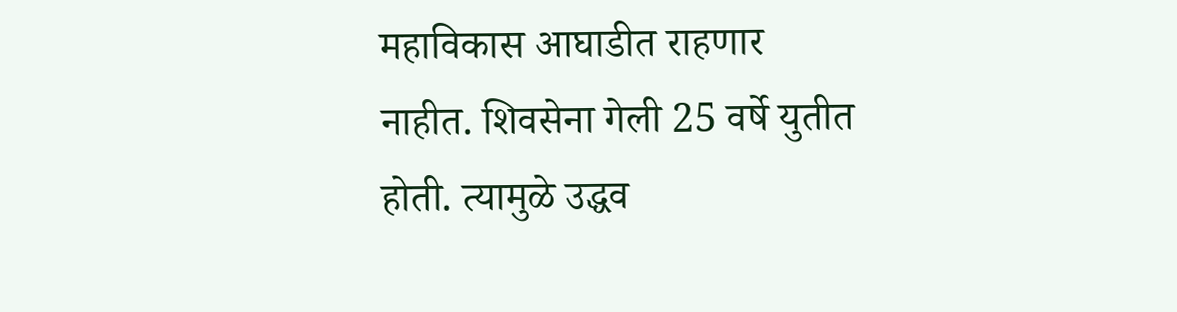महाविकास आघाडीत राहणार नाहीत. शिवसेना गेली 25 वर्षे युतीत होती. त्यामुळे उद्धव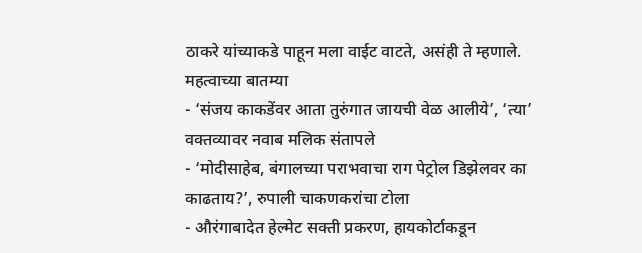ठाकरे यांच्याकडे पाहून मला वाईट वाटते, असंही ते म्हणाले.
महत्वाच्या बातम्या
- ‘संजय काकडेंवर आता तुरुंगात जायची वेळ आलीये’, ‘त्या’ वक्तव्यावर नवाब मलिक संतापले
- ‘मोदीसाहेब, बंगालच्या पराभवाचा राग पेट्रोल डिझेलवर का काढताय?’, रुपाली चाकणकरांचा टोला
- औरंगाबादेत हेल्मेट सक्ती प्रकरण, हायकोर्टाकडून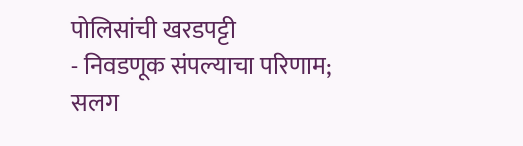पोलिसांची खरडपट्टी
- निवडणूक संपल्याचा परिणाम; सलग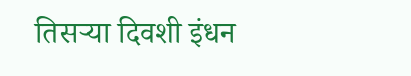तिसऱ्या दिवशी इंधन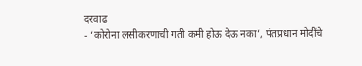दरवाढ
- ‘कोरोना लसीकरणाची गती कमी होऊ देऊ नका’, पंतप्रधान मोदींचे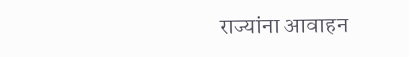राज्यांना आवाहन